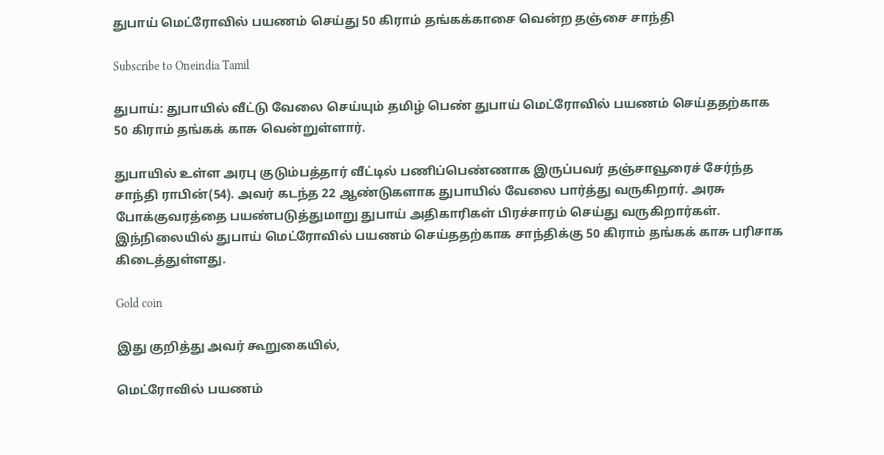துபாய் மெட்ரோவில் பயணம் செய்து 50 கிராம் தங்கக்காசை வென்ற தஞ்சை சாந்தி

Subscribe to Oneindia Tamil

துபாய்: துபாயில் வீட்டு வேலை செய்யும் தமிழ் பெண் துபாய் மெட்ரோவில் பயணம் செய்ததற்காக 50 கிராம் தங்கக் காசு வென்றுள்ளார்.

துபாயில் உள்ள அரபு குடும்பத்தார் வீட்டில் பணிப்பெண்ணாக இருப்பவர் தஞ்சாவூரைச் சேர்ந்த சாந்தி ராபின்(54). அவர் கடந்த 22 ஆண்டுகளாக துபாயில் வேலை பார்த்து வருகிறார். அரசு போக்குவரத்தை பயண்படுத்துமாறு துபாய் அதிகாரிகள் பிரச்சாரம் செய்து வருகிறார்கள். இந்நிலையில் துபாய் மெட்ரோவில் பயணம் செய்ததற்காக சாந்திக்கு 50 கிராம் தங்கக் காசு பரிசாக கிடைத்துள்ளது.

Gold coin

இது குறித்து அவர் கூறுகையில்,

மெட்ரோவில் பயணம்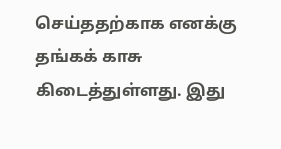செய்ததற்காக எனக்கு தங்கக் காசு கிடைத்துள்ளது. இது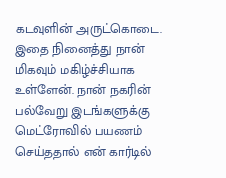கடவுளின் அருட்கொடை. இதை நினைத்து நான் மிகவும் மகிழ்ச்சியாக உள்ளேன். நான் நகரின் பல்வேறு இடங்களுக்கு மெட்ரோவில் பயணம் செய்ததால் என் கார்டில்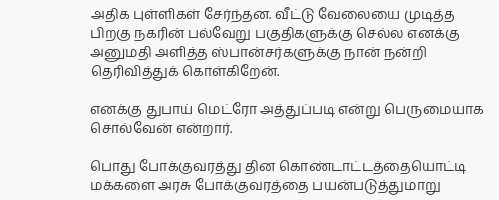அதிக புள்ளிகள் சேர்ந்தன. வீட்டு வேலையை முடித்த பிறகு நகரின் பல்வேறு பகுதிகளுக்கு செல்ல எனக்கு அனுமதி அளித்த ஸ்பான்சர்களுக்கு நான் நன்றி தெரிவித்துக் கொள்கிறேன்.

எனக்கு துபாய் மெட்ரோ அத்துப்படி என்று பெருமையாக சொல்வேன் என்றார்.

பொது போக்குவரத்து தின கொண்டாட்டத்தையொட்டி மக்களை அரசு போக்குவரத்தை பயன்படுத்துமாறு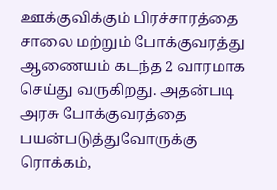ஊக்குவிக்கும் பிரச்சாரத்தை சாலை மற்றும் போக்குவரத்து ஆணையம் கடந்த 2 வாரமாக செய்து வருகிறது. அதன்படி அரசு போக்குவரத்தை பயன்படுத்துவோருக்கு ரொக்கம்,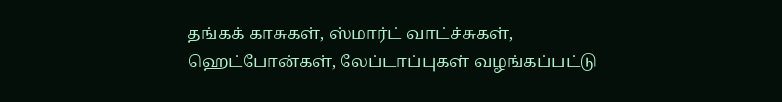தங்கக் காசுகள், ஸ்மார்ட் வாட்ச்சுகள், ஹெட்போன்கள், லேப்டாப்புகள் வழங்கப்பட்டு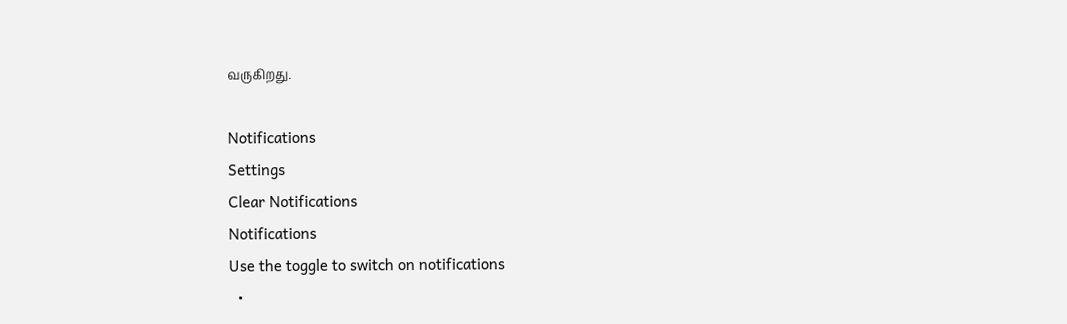வருகிறது.

Notifications
Settings
Clear Notifications
Notifications
Use the toggle to switch on notifications
  •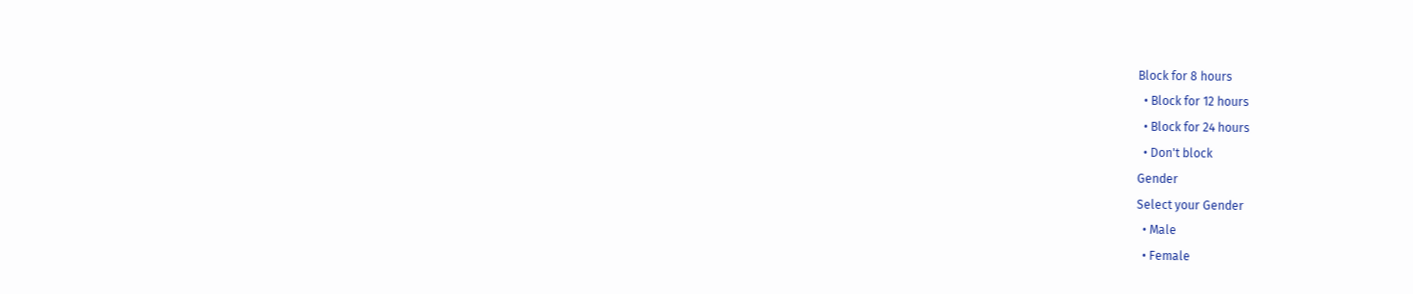Block for 8 hours
  • Block for 12 hours
  • Block for 24 hours
  • Don't block
Gender
Select your Gender
  • Male
  • Female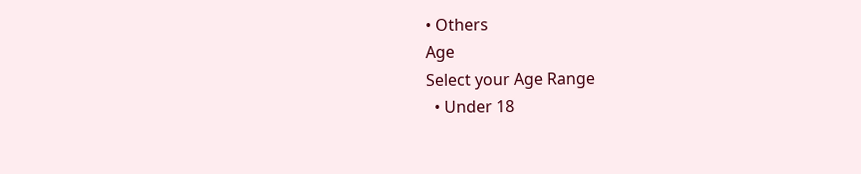• Others
Age
Select your Age Range
  • Under 18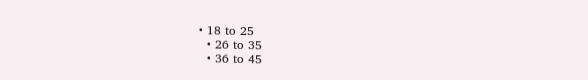• 18 to 25
  • 26 to 35
  • 36 to 45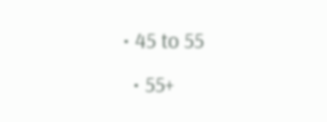• 45 to 55
  • 55+